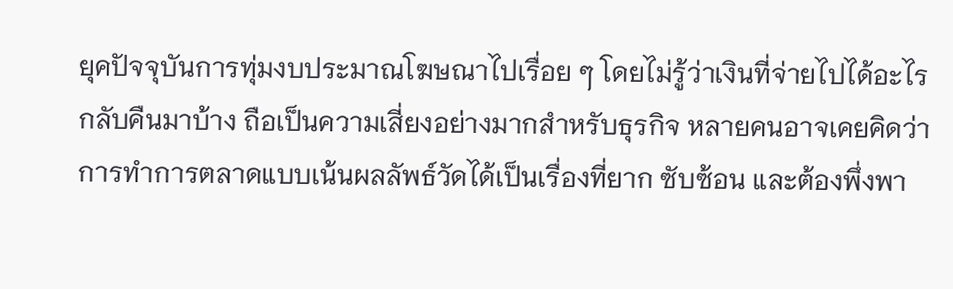ยุคปัจจุบันการทุ่มงบประมาณโฆษณาไปเรื่อย ๆ โดยไม่รู้ว่าเงินที่จ่ายไปได้อะไรกลับคืนมาบ้าง ถือเป็นความเสี่ยงอย่างมากสำหรับธุรกิจ หลายคนอาจเคยคิดว่าการทำการตลาดแบบเน้นผลลัพธ์วัดได้เป็นเรื่องที่ยาก ซับซ้อน และต้องพึ่งพา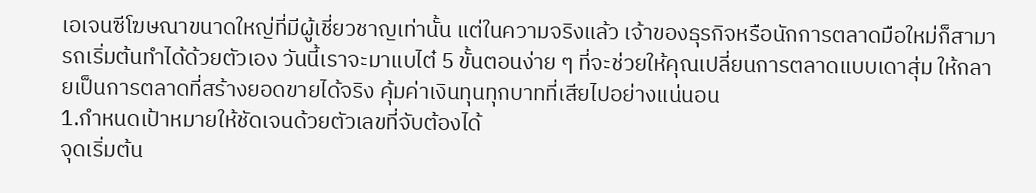เอเจนซีโฆษณาขนาดใหญ่ที่มีผู้เชี่ยวชาญเท่านั้น แต่ในความจริงแล้ว เจ้าของธุรกิจหรือนักการตลาดมือใหม่ก็สามารถเริ่มต้นทำได้ด้วยตัวเอง วันนี้เราจะมาแบไต๋ 5 ขั้นตอนง่าย ๆ ที่จะช่วยให้คุณเปลี่ยนการตลาดแบบเดาสุ่ม ให้กลายเป็นการตลาดที่สร้างยอดขายได้จริง คุ้มค่าเงินทุนทุกบาทที่เสียไปอย่างแน่นอน
1.กำหนดเป้าหมายให้ชัดเจนด้วยตัวเลขที่จับต้องได้
จุดเริ่มต้น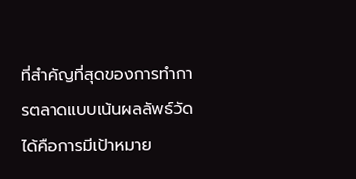ที่สำคัญที่สุดของการทำการตลาดแบบเน้นผลลัพธ์วัดได้คือการมีเป้าหมาย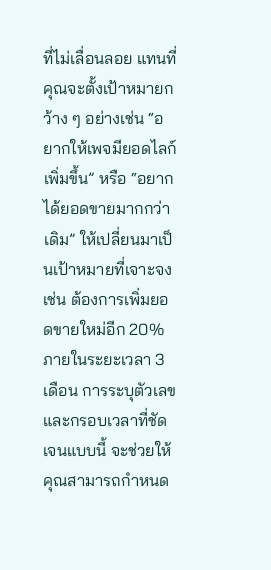ที่ไม่เลื่อนลอย แทนที่คุณจะตั้งเป้าหมายกว้าง ๆ อย่างเช่น “อยากให้เพจมียอดไลก์เพิ่มขึ้น” หรือ “อยากได้ยอดขายมากกว่าเดิม” ให้เปลี่ยนมาเป็นเป้าหมายที่เจาะจง เช่น ต้องการเพิ่มยอดขายใหม่อีก 20% ภายในระยะเวลา 3 เดือน การระบุตัวเลขและกรอบเวลาที่ชัดเจนแบบนี้ จะช่วยให้คุณสามารถกำหนด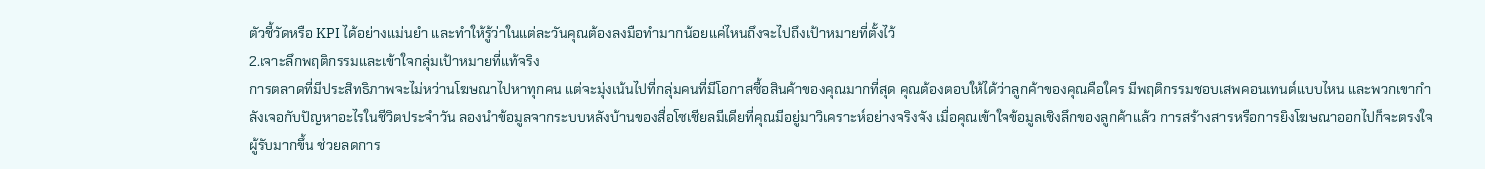ตัวชี้วัดหรือ KPI ได้อย่างแม่นยำ และทำให้รู้ว่าในแต่ละวันคุณต้องลงมือทำมากน้อยแค่ไหนถึงจะไปถึงเป้าหมายที่ตั้งไว้
2.เจาะลึกพฤติกรรมและเข้าใจกลุ่มเป้าหมายที่แท้จริง
การตลาดที่มีประสิทธิภาพจะไม่หว่านโฆษณาไปหาทุกคน แต่จะมุ่งเน้นไปที่กลุ่มคนที่มีโอกาสซื้อสินค้าของคุณมากที่สุด คุณต้องตอบให้ได้ว่าลูกค้าของคุณคือใคร มีพฤติกรรมชอบเสพคอนเทนต์แบบไหน และพวกเขากำลังเจอกับปัญหาอะไรในชีวิตประจำวัน ลองนำข้อมูลจากระบบหลังบ้านของสื่อโซเชียลมีเดียที่คุณมีอยู่มาวิเคราะห์อย่างจริงจัง เมื่อคุณเข้าใจข้อมูลเชิงลึกของลูกค้าแล้ว การสร้างสารหรือการยิงโฆษณาออกไปก็จะตรงใจผู้รับมากขึ้น ช่วยลดการ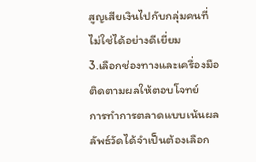สูญเสียเงินไปกับกลุ่มคนที่ไม่ใช่ได้อย่างดีเยี่ยม
3.เลือกช่องทางและเครื่องมือติดตามผลให้ตอบโจทย์
การทำการตลาดแบบเน้นผลลัพธ์วัดได้จำเป็นต้องเลือก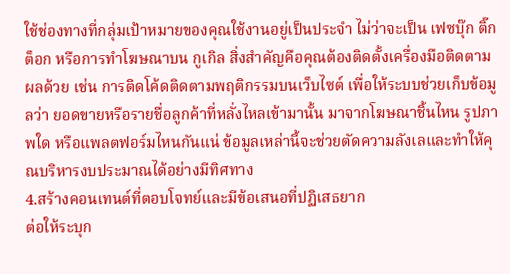ใช้ช่องทางที่กลุ่มเป้าหมายของคุณใช้งานอยู่เป็นประจำ ไม่ว่าจะเป็น เฟซบุ๊ก ติ๊กต็อก หรือการทำโฆษณาบน กูเกิล สิ่งสำคัญคือคุณต้องติดตั้งเครื่องมือติดตามผลด้วย เช่น การติดโค้ดติดตามพฤติกรรมบนเว็บไซต์ เพื่อให้ระบบช่วยเก็บข้อมูลว่า ยอดขายหรือรายชื่อลูกค้าที่หลั่งไหลเข้ามานั้น มาจากโฆษณาชิ้นไหน รูปภาพใด หรือแพลตฟอร์มไหนกันแน่ ข้อมูลเหล่านี้จะช่วยตัดความลังเลและทำให้คุณบริหารงบประมาณได้อย่างมีทิศทาง
4.สร้างคอนเทนต์ที่ตอบโจทย์และมีข้อเสนอที่ปฏิเสธยาก
ต่อให้ระบุก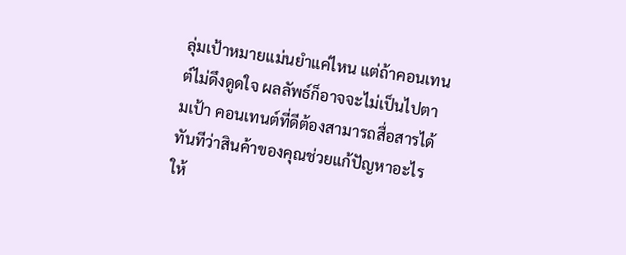ลุ่มเป้าหมายแม่นยำแค่ไหน แต่ถ้าคอนเทนต์ไม่ดึงดูดใจ ผลลัพธ์ก็อาจจะไม่เป็นไปตามเป้า คอนเทนต์ที่ดีต้องสามารถสื่อสารได้ทันทีว่าสินค้าของคุณช่วยแก้ปัญหาอะไรให้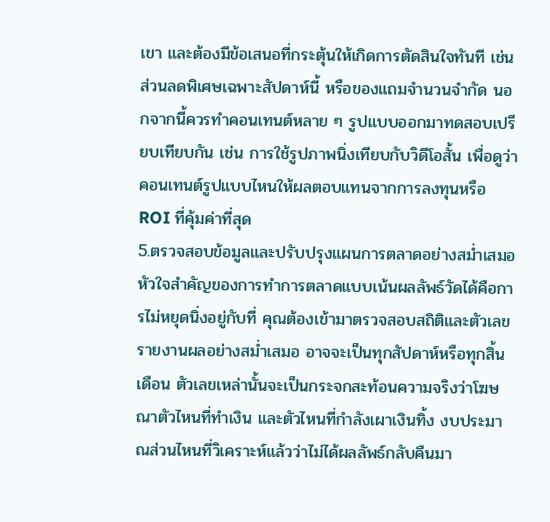เขา และต้องมีข้อเสนอที่กระตุ้นให้เกิดการตัดสินใจทันที เช่น ส่วนลดพิเศษเฉพาะสัปดาห์นี้ หรือของแถมจำนวนจำกัด นอกจากนี้ควรทำคอนเทนต์หลาย ๆ รูปแบบออกมาทดสอบเปรียบเทียบกัน เช่น การใช้รูปภาพนิ่งเทียบกับวิดีโอสั้น เพื่อดูว่าคอนเทนต์รูปแบบไหนให้ผลตอบแทนจากการลงทุนหรือ ROI ที่คุ้มค่าที่สุด
5.ตรวจสอบข้อมูลและปรับปรุงแผนการตลาดอย่างสม่ำเสมอ
หัวใจสำคัญของการทำการตลาดแบบเน้นผลลัพธ์วัดได้คือการไม่หยุดนิ่งอยู่กับที่ คุณต้องเข้ามาตรวจสอบสถิติและตัวเลขรายงานผลอย่างสม่ำเสมอ อาจจะเป็นทุกสัปดาห์หรือทุกสิ้นเดือน ตัวเลขเหล่านั้นจะเป็นกระจกสะท้อนความจริงว่าโฆษณาตัวไหนที่ทำเงิน และตัวไหนที่กำลังเผาเงินทิ้ง งบประมาณส่วนไหนที่วิเคราะห์แล้วว่าไม่ได้ผลลัพธ์กลับคืนมา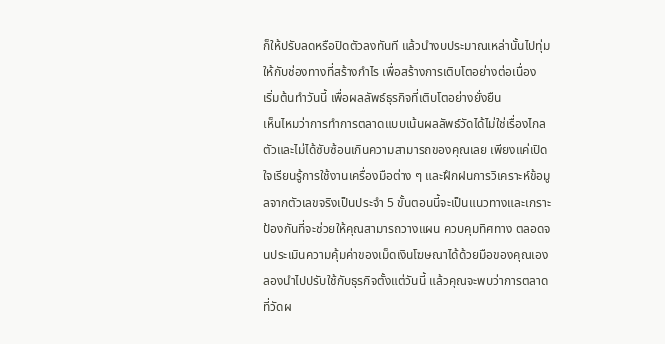ก็ให้ปรับลดหรือปิดตัวลงทันที แล้วนำงบประมาณเหล่านั้นไปทุ่มให้กับช่องทางที่สร้างกำไร เพื่อสร้างการเติบโตอย่างต่อเนื่อง
เริ่มต้นทำวันนี้ เพื่อผลลัพธ์ธุรกิจที่เติบโตอย่างยั่งยืน
เห็นไหมว่าการทำการตลาดแบบเน้นผลลัพธ์วัดได้ไม่ใช่เรื่องไกลตัวและไม่ได้ซับซ้อนเกินความสามารถของคุณเลย เพียงแค่เปิดใจเรียนรู้การใช้งานเครื่องมือต่าง ๆ และฝึกฝนการวิเคราะห์ข้อมูลจากตัวเลขจริงเป็นประจำ 5 ขั้นตอนนี้จะเป็นแนวทางและเกราะป้องกันที่จะช่วยให้คุณสามารถวางแผน ควบคุมทิศทาง ตลอดจนประเมินความคุ้มค่าของเม็ดเงินโฆษณาได้ด้วยมือของคุณเอง ลองนำไปปรับใช้กับธุรกิจตั้งแต่วันนี้ แล้วคุณจะพบว่าการตลาดที่วัดผ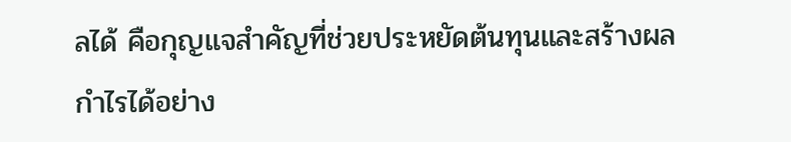ลได้ คือกุญแจสำคัญที่ช่วยประหยัดต้นทุนและสร้างผลกำไรได้อย่าง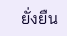ยั่งยืน